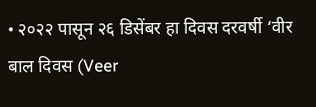• २०२२ पासून २६ डिसेंबर हा दिवस दरवर्षी ‘वीर बाल दिवस (Veer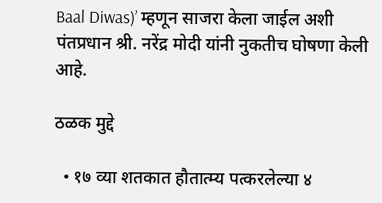Baal Diwas)’ म्हणून साजरा केला जाईल अशी पंतप्रधान श्री. नरेंद्र मोदी यांनी नुकतीच घोषणा केली आहे.

ठळक मुद्दे

  • १७ व्या शतकात हौतात्म्य पत्करलेल्या ४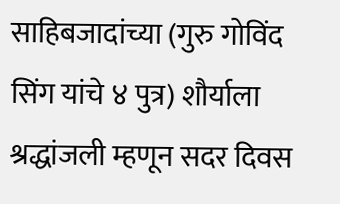साहिबजादांच्या (गुरु गोविंद सिंग यांचे ४ पुत्र) शौर्याला श्रद्धांजली म्हणून सदर दिवस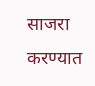साजरा करण्यात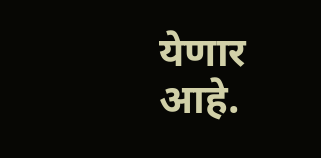येणार आहे.